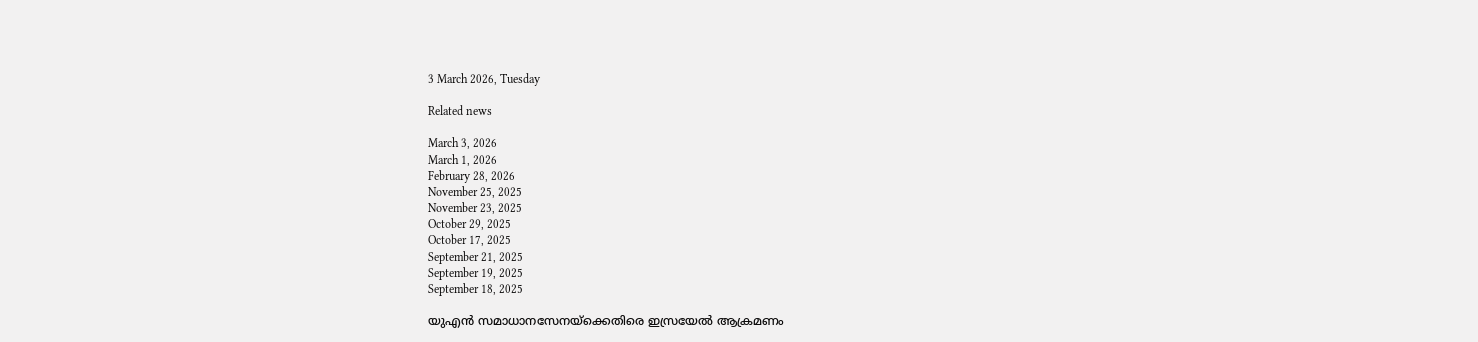3 March 2026, Tuesday

Related news

March 3, 2026
March 1, 2026
February 28, 2026
November 25, 2025
November 23, 2025
October 29, 2025
October 17, 2025
September 21, 2025
September 19, 2025
September 18, 2025

യുഎന്‍ സമാധാനസേനയ്ക്കെതിരെ ഇസ്രയേല്‍ ആക്രമണം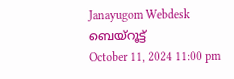Janayugom Webdesk
ബെയ്റൂട്ട്
October 11, 2024 11:00 pm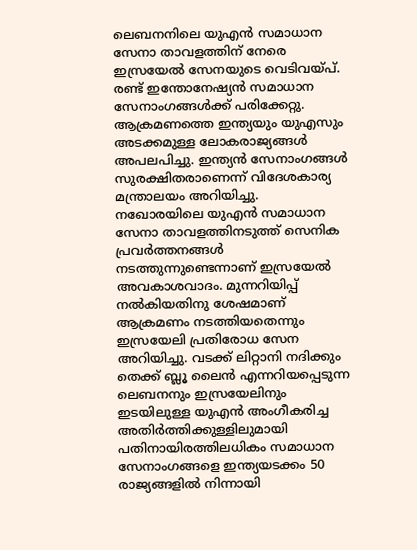ലെബനനിലെ യുഎൻ സമാധാന സേനാ താവളത്തിന് നേരെ ഇസ്രയേൽ സേനയുടെ വെടിവയ്പ്. രണ്ട് ഇന്തോനേഷ്യൻ സമാധാന സേനാംഗങ്ങൾക്ക് പരിക്കേറ്റു. ആക്രമണത്തെ ഇന്ത്യയും യുഎസും അടക്കമുള്ള ലോകരാജ്യങ്ങള്‍ അപലപിച്ചു. ഇന്ത്യന്‍ സേനാംഗങ്ങള്‍ സുരക്ഷിതരാണെന്ന് വിദേശകാര്യ മന്ത്രാലയം അറിയിച്ചു.
നഖോരയിലെ യുഎൻ സമാധാന സേനാ താവളത്തിനടുത്ത് സെനിക പ്രവർത്തനങ്ങൾ നടത്തുന്നുണ്ടെന്നാണ് ഇസ്രയേൽ അവകാശവാദം. മുന്നറിയിപ്പ് നൽകിയതിനു ശേഷമാണ് ആക്രമണം നടത്തിയതെന്നും ഇസ്രയേലി പ്രതിരോധ സേന അറിയിച്ചു. വടക്ക് ലിറ്റാനി നദിക്കും തെക്ക് ബ്ലൂ ലൈൻ എന്നറിയപ്പെടുന്ന ലെബനനും ഇസ്രയേലിനും ഇടയിലുള്ള യുഎൻ അംഗീകരിച്ച അതിർത്തിക്കുള്ളിലുമായി പതിനായിരത്തിലധികം സമാധാന സേനാംഗങ്ങളെ ഇന്ത്യയടക്കം 50 രാജ്യങ്ങളില്‍ നിന്നായി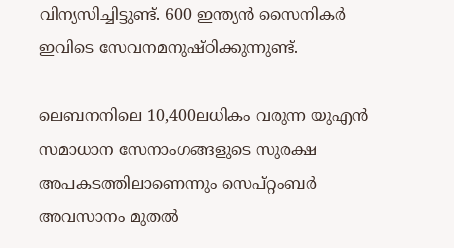വിന്യസിച്ചിട്ടുണ്ട്. 600 ഇന്ത്യന്‍ സൈനികര്‍ ഇവിടെ സേവനമനുഷ്ഠിക്കുന്നുണ്ട്.

ലെബനനിലെ 10,400ലധികം വരുന്ന യുഎൻ സമാധാന സേനാംഗങ്ങളുടെ സുരക്ഷ അപകടത്തിലാണെന്നും സെപ്റ്റംബർ അവസാനം മുതൽ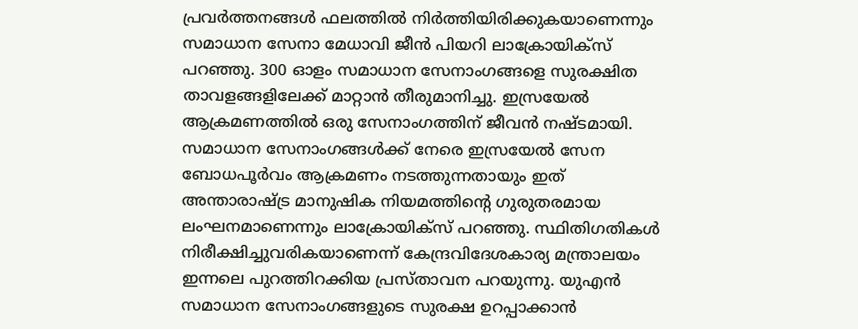പ്രവർത്തനങ്ങൾ ഫലത്തിൽ നിർത്തിയിരിക്കുകയാണെന്നും സമാധാന സേനാ മേധാവി ജീൻ പിയറി ലാക്രോയിക്സ് പറഞ്ഞു. 300 ഓളം സമാധാന സേനാംഗങ്ങളെ സുരക്ഷിത താവളങ്ങളിലേക്ക് മാറ്റാൻ തീരുമാനിച്ചു. ഇസ്രയേൽ ആക്രമണത്തിൽ ഒരു സേനാംഗത്തിന് ജീവന്‍ നഷ്ടമായി. സമാധാന സേനാംഗങ്ങൾക്ക് നേരെ ഇസ്രയേൽ സേന ബോധപൂർവം ആക്രമണം നടത്തുന്നതായും ഇത് അന്താരാഷ്ട്ര മാനുഷിക നിയമത്തിന്റെ ഗുരുതരമായ ലംഘനമാണെന്നും ലാക്രോയിക്സ് പറ‍ഞ്ഞു. സ്ഥിതിഗതികള്‍ നിരീക്ഷിച്ചുവരികയാണെന്ന് കേന്ദ്രവിദേശകാര്യ മന്ത്രാലയം ഇന്നലെ പുറത്തിറക്കിയ പ്രസ്താവന പറയുന്നു. യുഎന്‍ സമാധാന സേനാംഗങ്ങളുടെ സുരക്ഷ ഉറപ്പാക്കാന്‍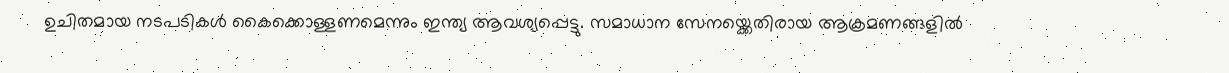ഉചിതമായ നടപടികള്‍ കൈക്കൊള്ളണമെന്നും ഇന്ത്യ ആവശ്യപ്പെട്ടു. സമാധാന സേനയ്ക്കെതിരായ ആക്രമണങ്ങളിൽ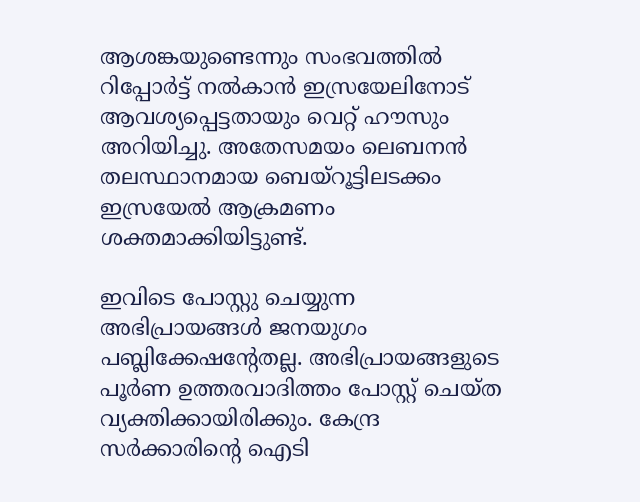ആശങ്കയുണ്ടെന്നും സംഭവത്തിൽ റിപ്പോർട്ട് നൽകാൻ ഇസ്രയേലിനോട് ആവശ്യപ്പെട്ടതായും വെറ്റ് ഹൗസും അറിയിച്ചു. അതേസമയം ലെബനന്‍ തലസ്ഥാനമായ ബെയ്റൂട്ടിലടക്കം ഇസ്രയേല്‍ ആക്രമണം ശക്തമാക്കിയിട്ടുണ്ട്.

ഇവിടെ പോസ്റ്റു ചെയ്യുന്ന അഭിപ്രായങ്ങള്‍ ജനയുഗം പബ്ലിക്കേഷന്റേതല്ല. അഭിപ്രായങ്ങളുടെ പൂര്‍ണ ഉത്തരവാദിത്തം പോസ്റ്റ് ചെയ്ത വ്യക്തിക്കായിരിക്കും. കേന്ദ്ര സര്‍ക്കാരിന്റെ ഐടി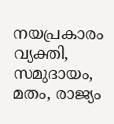നയപ്രകാരം വ്യക്തി, സമുദായം, മതം, രാജ്യം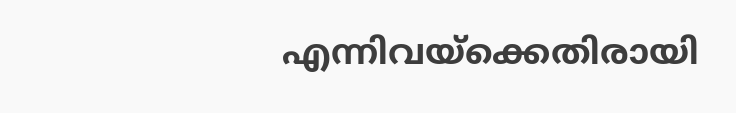എന്നിവയ്‌ക്കെതിരായി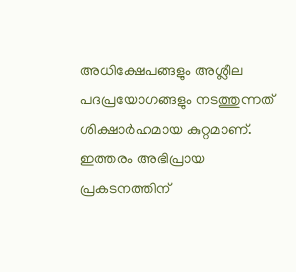അധിക്ഷേപങ്ങളും അശ്ലീല പദപ്രയോഗങ്ങളും നടത്തുന്നത് ശിക്ഷാര്‍ഹമായ കുറ്റമാണ്. ഇത്തരം അഭിപ്രായ പ്രകടനത്തിന്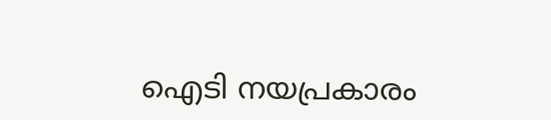ഐടി നയപ്രകാരം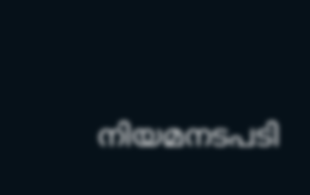നിയമനടപടി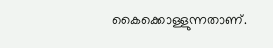കൈക്കൊള്ളുന്നതാണ്.